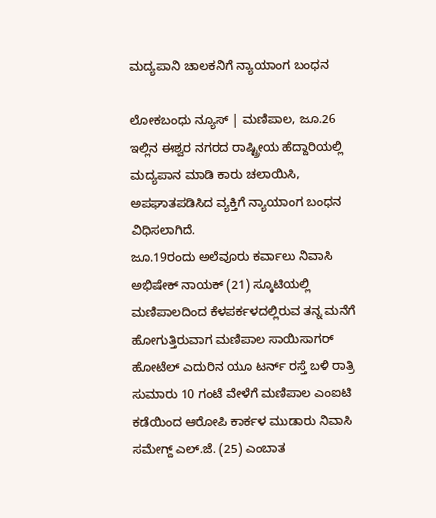ಮದ್ಯಪಾನಿ ಚಾಲಕನಿಗೆ ನ್ಯಾಯಾಂಗ ಬಂಧನ

ಲೋಕಬಂಧು ನ್ಯೂಸ್ | ಮಣಿಪಾಲ, ಜೂ.26
ಇಲ್ಲಿನ ಈಶ್ವರ ನಗರದ ರಾಷ್ಟ್ರೀಯ ಹೆದ್ದಾರಿಯಲ್ಲಿ ಮದ್ಯಪಾನ ಮಾಡಿ ಕಾರು ಚಲಾಯಿಸಿ, ಅಪಘಾತಪಡಿಸಿದ ವ್ಯಕ್ತಿಗೆ ನ್ಯಾಯಾಂಗ ಬಂಧನ ವಿಧಿಸಲಾಗಿದೆ.
ಜೂ.19ರಂದು ಅಲೆವೂರು ಕರ್ವಾಲು ನಿವಾಸಿ ಅಭಿಷೇಕ್ ನಾಯಕ್ (21) ಸ್ಕೂಟಿಯಲ್ಲಿ ಮಣಿಪಾಲದಿಂದ ಕೆಳಪರ್ಕಳದಲ್ಲಿರುವ ತನ್ನ ಮನೆಗೆ ಹೋಗುತ್ತಿರುವಾಗ ಮಣಿಪಾಲ ಸಾಯಿಸಾಗರ್ ಹೋಟೆಲ್ ಎದುರಿನ ಯೂ ಟರ್ನ್ ರಸ್ತೆ ಬಳಿ ರಾತ್ರಿ ಸುಮಾರು 10 ಗಂಟೆ ವೇಳೆಗೆ ಮಣಿಪಾಲ ಎಂಐಟಿ ಕಡೆಯಿಂದ ಆರೋಪಿ ಕಾರ್ಕಳ ಮುಡಾರು ನಿವಾಸಿ ಸಮೇಗ್ದ್ ಎಲ್.ಜೆ. (25) ಎಂಬಾತ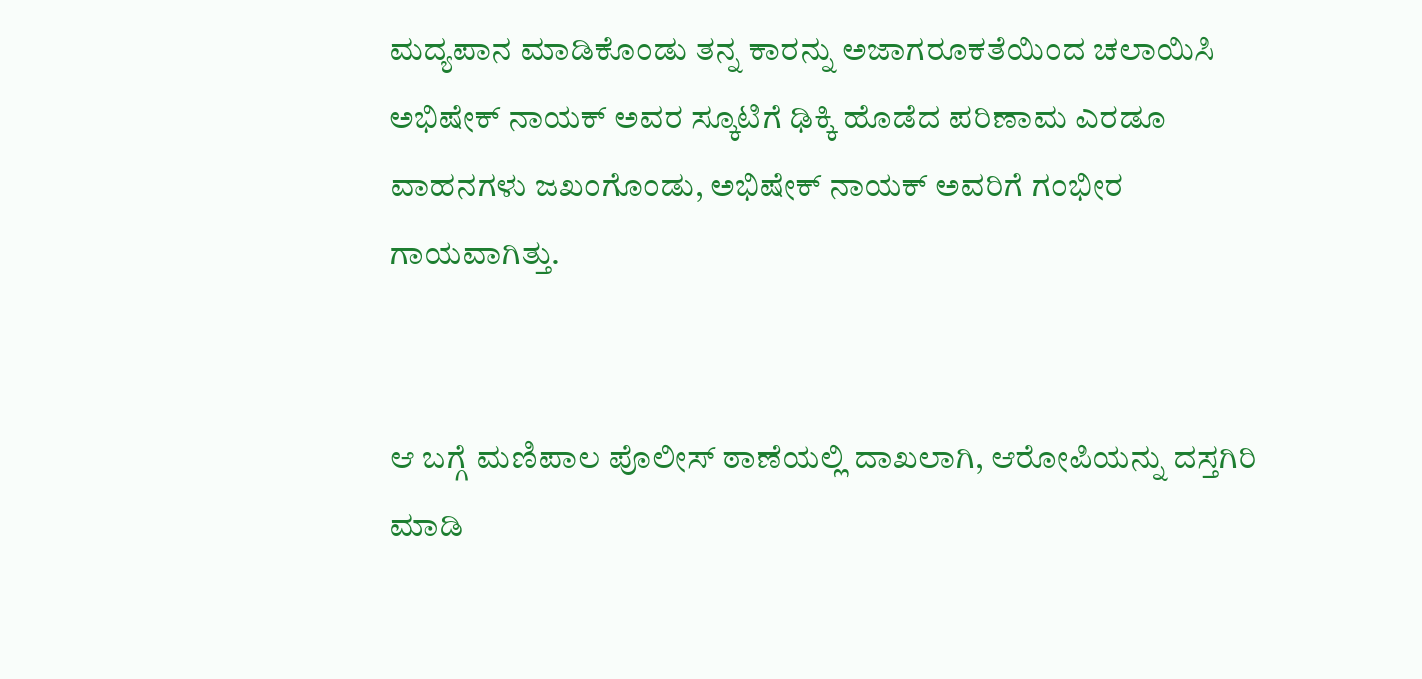ಮದ್ಯಪಾನ ಮಾಡಿಕೊಂಡು ತನ್ನ ಕಾರನ್ನು ಅಜಾಗರೂಕತೆಯಿಂದ ಚಲಾಯಿಸಿ ಅಭಿಷೇಕ್ ನಾಯಕ್ ಅವರ ಸ್ಕೂಟಿಗೆ ಢಿಕ್ಕಿ ಹೊಡೆದ ಪರಿಣಾಮ ಎರಡೂ ವಾಹನಗಳು ಜಖಂಗೊಂಡು, ಅಭಿಷೇಕ್ ನಾಯಕ್ ಅವರಿಗೆ ಗಂಭೀರ ಗಾಯವಾಗಿತ್ತು.


ಆ ಬಗ್ಗೆ ಮಣಿಪಾಲ ಪೊಲೀಸ್ ಠಾಣೆಯಲ್ಲಿ ದಾಖಲಾಗಿ, ಆರೋಪಿಯನ್ನು ದಸ್ತಗಿರಿ ಮಾಡಿ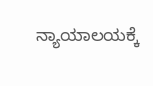ನ್ಯಾಯಾಲಯಕ್ಕೆ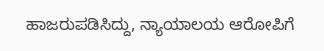ಹಾಜರುಪಡಿಸಿದ್ದು, ನ್ಯಾಯಾಲಯ ಆರೋಪಿಗೆ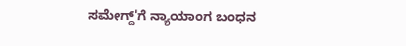ಸಮೇಗ್ದ್'ಗೆ ನ್ಯಾಯಾಂಗ ಬಂಧನ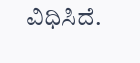ವಿಧಿಸಿದೆ.